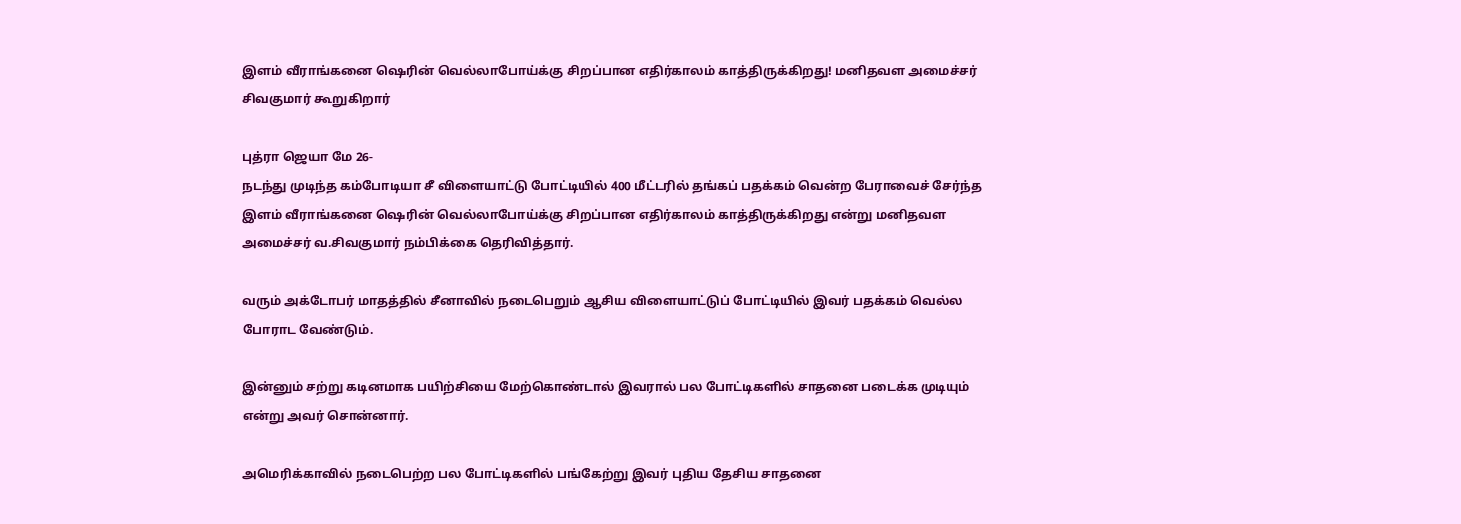இளம் வீராங்கனை ஷெரின் வெல்லாபோய்க்கு சிறப்பான எதிர்காலம் காத்திருக்கிறது! மனிதவள அமைச்சர் சிவகுமார் கூறுகிறார்

புத்ரா ஜெயா மே 26-
நடந்து முடிந்த கம்போடியா சீ விளையாட்டு போட்டியில் 400 மீட்டரில் தங்கப் பதக்கம் வென்ற பேராவைச் சேர்ந்த இளம் வீராங்கனை ஷெரின் வெல்லாபோய்க்கு சிறப்பான எதிர்காலம் காத்திருக்கிறது என்று மனிதவள அமைச்சர் வ.சிவகுமார் நம்பிக்கை தெரிவித்தார்.

வரும் அக்டோபர் மாதத்தில் சீனாவில் நடைபெறும் ஆசிய விளையாட்டுப் போட்டியில் இவர் பதக்கம் வெல்ல போராட வேண்டும்.

இன்னும் சற்று கடினமாக பயிற்சியை மேற்கொண்டால் இவரால் பல போட்டிகளில் சாதனை படைக்க முடியும் என்று அவர் சொன்னார்.

அமெரிக்காவில் நடைபெற்ற பல போட்டிகளில் பங்கேற்று இவர் புதிய தேசிய சாதனை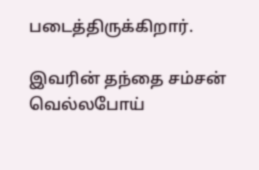படைத்திருக்கிறார்.

இவரின் தந்தை சம்சன் வெல்லபோய்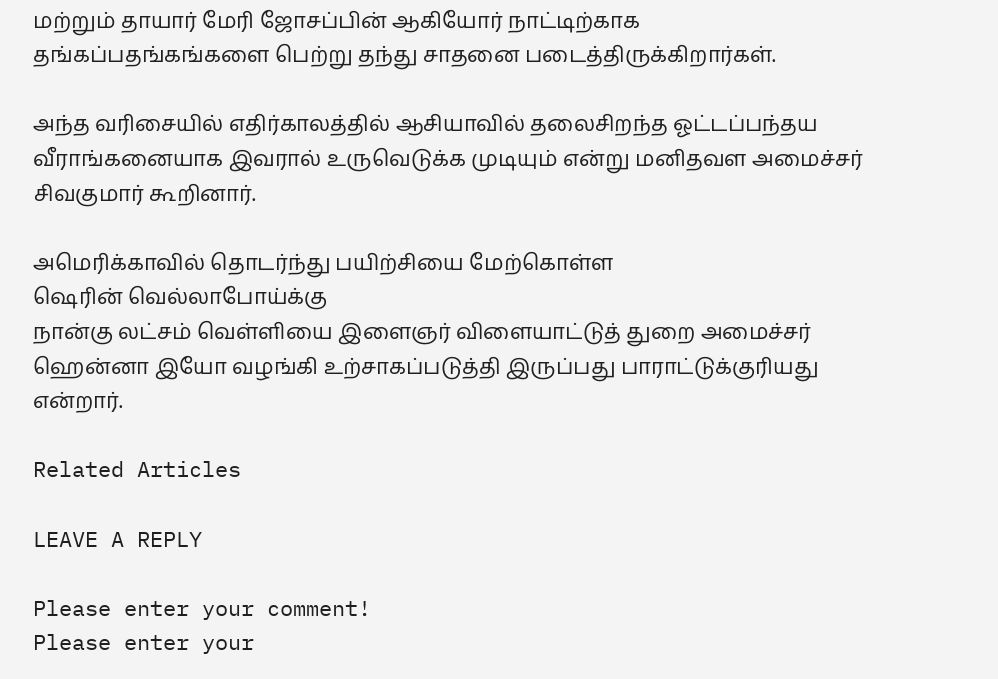மற்றும் தாயார் மேரி ஜோசப்பின் ஆகியோர் நாட்டிற்காக தங்கப்பதங்கங்களை பெற்று தந்து சாதனை படைத்திருக்கிறார்கள்.

அந்த வரிசையில் எதிர்காலத்தில் ஆசியாவில் தலைசிறந்த ஓட்டப்பந்தய வீராங்கனையாக இவரால் உருவெடுக்க முடியும் என்று மனிதவள அமைச்சர் சிவகுமார் கூறினார்.

அமெரிக்காவில் தொடர்ந்து பயிற்சியை மேற்கொள்ள
ஷெரின் வெல்லாபோய்க்கு
நான்கு லட்சம் வெள்ளியை இளைஞர் விளையாட்டுத் துறை அமைச்சர் ஹென்னா இயோ வழங்கி உற்சாகப்படுத்தி இருப்பது பாராட்டுக்குரியது என்றார்.

Related Articles

LEAVE A REPLY

Please enter your comment!
Please enter your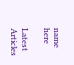name here

Latest Articles